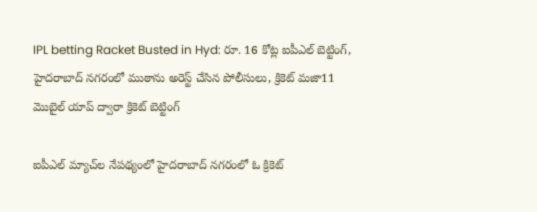IPL betting Racket Busted in Hyd: రూ. 16 కోట్ల‌ ఐపీఎల్ బెట్టింగ్, హైద‌రాబాద్ న‌గ‌రంలో ముఠాను అరెస్ట్ చేసిన పోలీసులు, క్రికెట్‌ మజా11 మొబైల్‌ యాప్‌ ద్వారా క్రికెట్‌ బెట్టింగ్‌

ఐపీఎల్ మ్యాచ్‌ల నేప‌థ్యంలో హైద‌రాబాద్ న‌గ‌రంలో ఓ క్రికెట్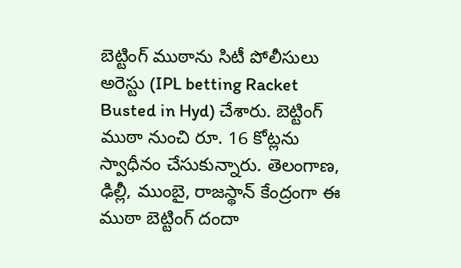బెట్టింగ్ ముఠాను సిటీ పోలీసులు అరెస్టు (IPL betting Racket Busted in Hyd) చేశారు. బెట్టింగ్ ముఠా నుంచి రూ. 16 కోట్ల‌ను స్వాధీనం చేసుకున్నారు. తెలంగాణ‌, ఢిల్లీ, ముంబై, రాజ‌స్థాన్ కేంద్రంగా ఈ ముఠా బెట్టింగ్ దందా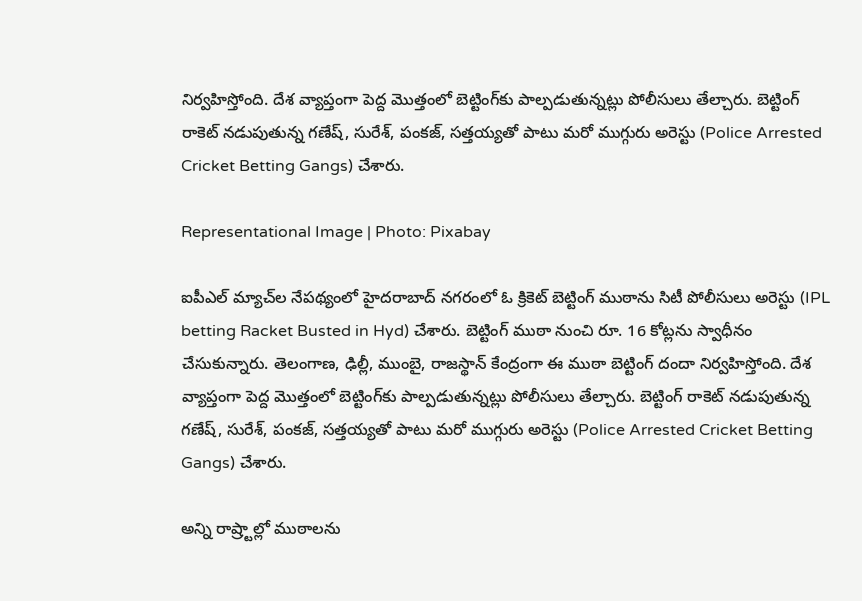నిర్వ‌హిస్తోంది. దేశ వ్యాప్తంగా పెద్ద మొత్తంలో బెట్టింగ్‌కు పాల్ప‌డుతున్న‌ట్లు పోలీసులు తేల్చారు. బెట్టింగ్ రాకెట్ న‌డుపుతున్న గ‌ణేష్‌, సురేశ్‌, పంక‌జ్, స‌త్త‌య్య‌తో పాటు మ‌రో ముగ్గురు అరెస్టు (Police Arrested Cricket Betting Gangs) చేశారు.

Representational Image | Photo: Pixabay

ఐపీఎల్ మ్యాచ్‌ల నేప‌థ్యంలో హైద‌రాబాద్ న‌గ‌రంలో ఓ క్రికెట్ బెట్టింగ్ ముఠాను సిటీ పోలీసులు అరెస్టు (IPL betting Racket Busted in Hyd) చేశారు. బెట్టింగ్ ముఠా నుంచి రూ. 16 కోట్ల‌ను స్వాధీనం చేసుకున్నారు. తెలంగాణ‌, ఢిల్లీ, ముంబై, రాజ‌స్థాన్ కేంద్రంగా ఈ ముఠా బెట్టింగ్ దందా నిర్వ‌హిస్తోంది. దేశ వ్యాప్తంగా పెద్ద మొత్తంలో బెట్టింగ్‌కు పాల్ప‌డుతున్న‌ట్లు పోలీసులు తేల్చారు. బెట్టింగ్ రాకెట్ న‌డుపుతున్న గ‌ణేష్‌, సురేశ్‌, పంక‌జ్, స‌త్త‌య్య‌తో పాటు మ‌రో ముగ్గురు అరెస్టు (Police Arrested Cricket Betting Gangs) చేశారు.

అన్ని రాష్ర్టాల్లో ముఠాల‌ను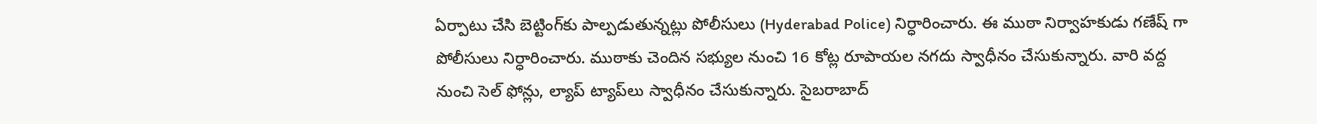ఏర్పాటు చేసి బెట్టింగ్‌కు పాల్ప‌డుతున్న‌ట్లు పోలీసులు (Hyderabad Police) నిర్ధారించారు. ఈ ముఠా నిర్వాహ‌కుడు గ‌ణేష్‌ గా పోలీసులు నిర్ధారించారు. ముఠాకు చెందిన సభ్యుల నుంచి 16 కోట్ల రూపాయల నగదు స్వాధీనం చేసుకున్నారు. వారి వద్ద నుంచి సెల్ ఫోన్లు, ల్యాప్ ట్యాప్‌లు స్వాధీనం చేసుకున్నారు. సైబరాబాద్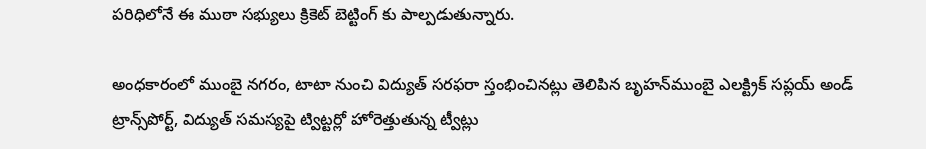పరిధిలోనే ఈ ముఠా సభ్యులు క్రికెట్ బెట్టింగ్ కు పాల్పడుతున్నారు.

అంధకారంలో ముంబై నగరం, టాటా నుంచి విద్యుత్ స‌ర‌ఫ‌రా స్తంభించిన‌ట్లు తెలిపిన బృహ‌న్‌ముంబై ఎల‌క్ట్రిక్ స‌ప్ల‌య్ అండ్ ట్రాన్స్‌పోర్ట్, విద్యుత్ సమస్యపై ట్విట్టర్లో హోరెత్తుతున్న ట్వీట్లు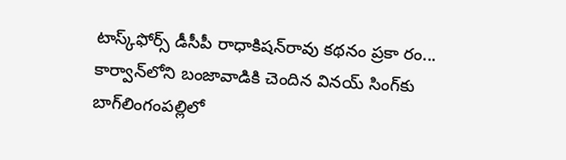టాస్క్‌ఫోర్స్‌ డీసీపీ రాధాకిషన్‌రావు కథనం ప్రకా రం... కార్వాన్‌లోని బంజావాడికి చెందిన వినయ్‌ సింగ్‌కు బాగ్‌లింగంపల్లిలో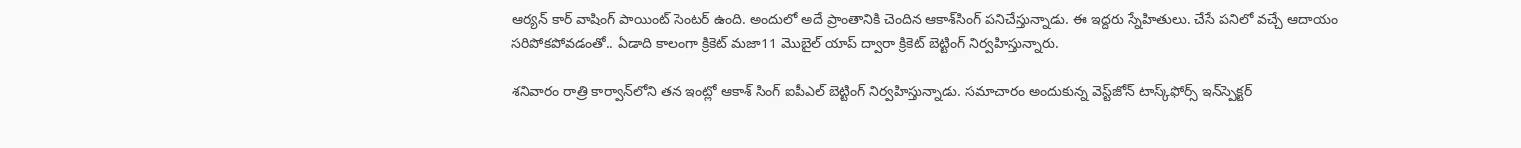ఆర్యన్‌ కార్‌ వాషింగ్‌ పాయింట్‌ సెంటర్‌ ఉంది. అందులో అదే ప్రాంతానికి చెందిన ఆకాశ్‌సింగ్‌ పనిచేస్తున్నాడు. ఈ ఇద్దరు స్నేహితులు. చేసే పనిలో వచ్చే ఆదాయం సరిపోకపోవడంతో.. ఏడాది కాలంగా క్రికెట్‌ మజా11 మొబైల్‌ యాప్‌ ద్వారా క్రికెట్‌ బెట్టింగ్‌ నిర్వహిస్తున్నారు.

శనివారం రాత్రి కార్వాన్‌లోని తన ఇంట్లో ఆకాశ్‌ సింగ్‌ ఐపీఎల్‌ బెట్టింగ్‌ నిర్వహిస్తున్నాడు. సమాచారం అందుకున్న వెస్ట్‌జోన్‌ టాస్క్‌ఫోర్స్‌ ఇన్‌స్పెక్టర్‌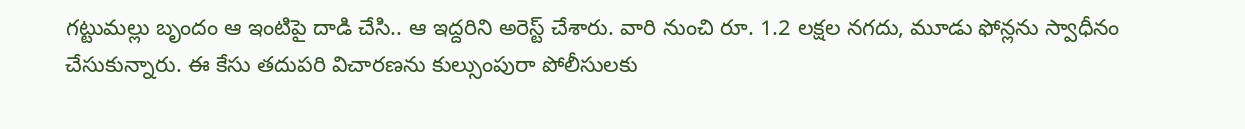గట్టుమల్లు బృందం ఆ ఇంటిపై దాడి చేసి.. ఆ ఇద్దరిని అరెస్ట్‌ చేశారు. వారి నుంచి రూ. 1.2 లక్షల నగదు, మూడు ఫోన్లను స్వాధీనం చేసుకున్నారు. ఈ కేసు తదుపరి విచారణను కుల్సుంపురా పోలీసులకు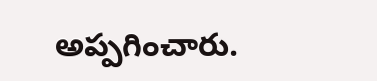అప్పగించారు.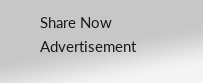Share Now
Advertisement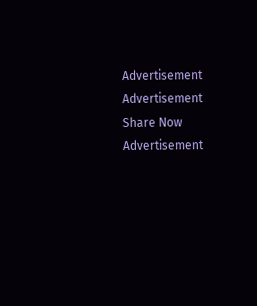Advertisement
Advertisement
Share Now
Advertisement